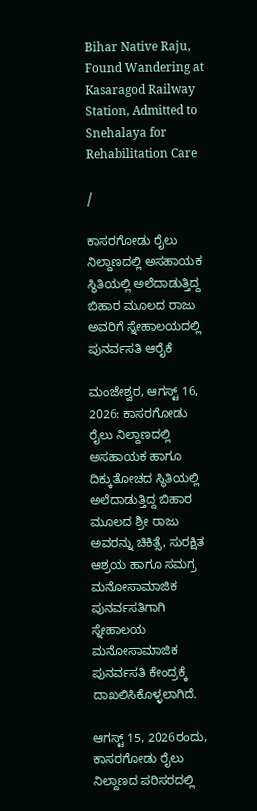Bihar Native Raju, Found Wandering at Kasaragod Railway Station, Admitted to Snehalaya for Rehabilitation Care

/

ಕಾಸರಗೋಡು ರೈಲು ನಿಲ್ದಾಣದಲ್ಲಿ ಅಸಹಾಯಕ ಸ್ಥಿತಿಯಲ್ಲಿ ಅಲೆದಾಡುತ್ತಿದ್ದ ಬಿಹಾರ ಮೂಲದ ರಾಜು ಅವರಿಗೆ ಸ್ನೇಹಾಲಯದಲ್ಲಿ ಪುನರ್ವಸತಿ ಆರೈಕೆ

ಮಂಜೇಶ್ವರ, ಆಗಸ್ಟ್ 16, 2026: ಕಾಸರಗೋಡು ರೈಲು ನಿಲ್ದಾಣದಲ್ಲಿ ಅಸಹಾಯಕ ಹಾಗೂ ದಿಕ್ಕುತೋಚದ ಸ್ಥಿತಿಯಲ್ಲಿ ಅಲೆದಾಡುತ್ತಿದ್ದ ಬಿಹಾರ ಮೂಲದ ಶ್ರೀ ರಾಜು ಅವರನ್ನು ಚಿಕಿತ್ಸೆ, ಸುರಕ್ಷಿತ ಆಶ್ರಯ ಹಾಗೂ ಸಮಗ್ರ ಮನೋಸಾಮಾಜಿಕ ಪುನರ್ವಸತಿಗಾಗಿ ಸ್ನೇಹಾಲಯ ಮನೋಸಾಮಾಜಿಕ ಪುನರ್ವಸತಿ ಕೇಂದ್ರಕ್ಕೆ ದಾಖಲಿಸಿಕೊಳ್ಳಲಾಗಿದೆ.

ಆಗಸ್ಟ್ 15, 2026ರಂದು, ಕಾಸರಗೋಡು ರೈಲು ನಿಲ್ದಾಣದ ಪರಿಸರದಲ್ಲಿ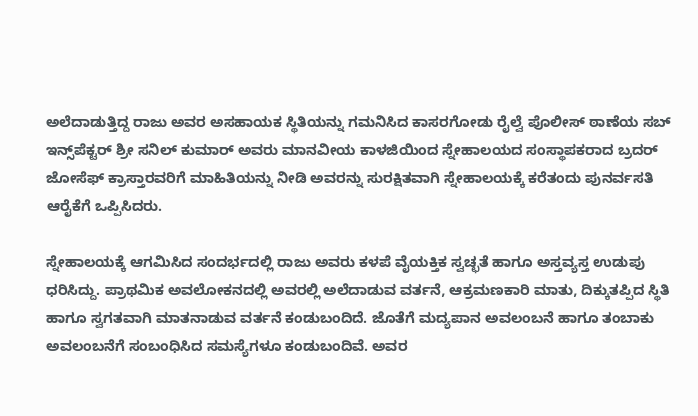ಅಲೆದಾಡುತ್ತಿದ್ದ ರಾಜು ಅವರ ಅಸಹಾಯಕ ಸ್ಥಿತಿಯನ್ನು ಗಮನಿಸಿದ ಕಾಸರಗೋಡು ರೈಲ್ವೆ ಪೊಲೀಸ್ ಠಾಣೆಯ ಸಬ್ ಇನ್ಸ್‌ಪೆಕ್ಟರ್ ಶ್ರೀ ಸನಿಲ್ ಕುಮಾರ್ ಅವರು ಮಾನವೀಯ ಕಾಳಜಿಯಿಂದ ಸ್ನೇಹಾಲಯದ ಸಂಸ್ಥಾಪಕರಾದ ಬ್ರದರ್ ಜೋಸೆಫ್ ಕ್ರಾಸ್ತಾರವರಿಗೆ ಮಾಹಿತಿಯನ್ನು ನೀಡಿ ಅವರನ್ನು ಸುರಕ್ಷಿತವಾಗಿ ಸ್ನೇಹಾಲಯಕ್ಕೆ ಕರೆತಂದು ಪುನರ್ವಸತಿ ಆರೈಕೆಗೆ ಒಪ್ಪಿಸಿದರು.

ಸ್ನೇಹಾಲಯಕ್ಕೆ ಆಗಮಿಸಿದ ಸಂದರ್ಭದಲ್ಲಿ ರಾಜು ಅವರು ಕಳಪೆ ವೈಯಕ್ತಿಕ ಸ್ವಚ್ಛತೆ ಹಾಗೂ ಅಸ್ತವ್ಯಸ್ತ ಉಡುಪು ಧರಿಸಿದ್ದು. ಪ್ರಾಥಮಿಕ ಅವಲೋಕನದಲ್ಲಿ ಅವರಲ್ಲಿ ಅಲೆದಾಡುವ ವರ್ತನೆ, ಆಕ್ರಮಣಕಾರಿ ಮಾತು, ದಿಕ್ಕುತಪ್ಪಿದ ಸ್ಥಿತಿ ಹಾಗೂ ಸ್ವಗತವಾಗಿ ಮಾತನಾಡುವ ವರ್ತನೆ ಕಂಡುಬಂದಿದೆ. ಜೊತೆಗೆ ಮದ್ಯಪಾನ ಅವಲಂಬನೆ ಹಾಗೂ ತಂಬಾಕು ಅವಲಂಬನೆಗೆ ಸಂಬಂಧಿಸಿದ ಸಮಸ್ಯೆಗಳೂ ಕಂಡುಬಂದಿವೆ. ಅವರ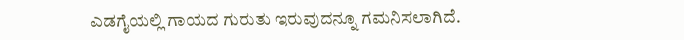ಎಡಗೈಯಲ್ಲಿ ಗಾಯದ ಗುರುತು ಇರುವುದನ್ನೂ ಗಮನಿಸಲಾಗಿದೆ.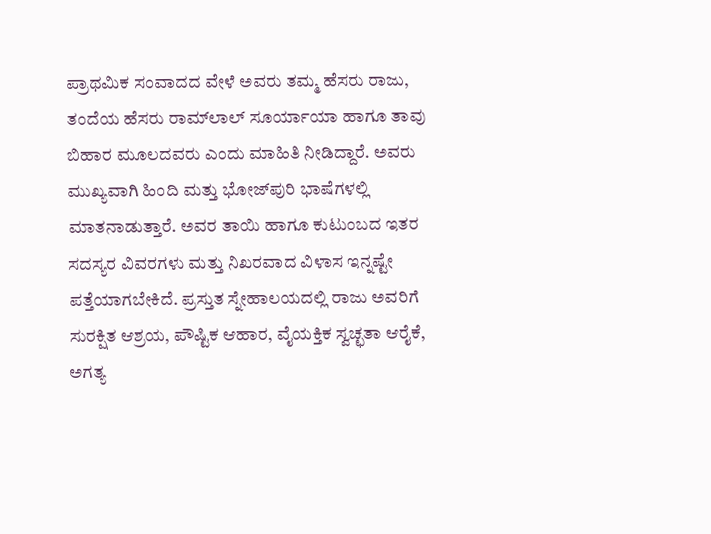ಪ್ರಾಥಮಿಕ ಸಂವಾದದ ವೇಳೆ ಅವರು ತಮ್ಮ ಹೆಸರು ರಾಜು, ತಂದೆಯ ಹೆಸರು ರಾಮ್‌ಲಾಲ್ ಸೂರ್ಯಾಯಾ ಹಾಗೂ ತಾವು ಬಿಹಾರ ಮೂಲದವರು ಎಂದು ಮಾಹಿತಿ ನೀಡಿದ್ದಾರೆ. ಅವರು ಮುಖ್ಯವಾಗಿ ಹಿಂದಿ ಮತ್ತು ಭೋಜ್‌ಪುರಿ ಭಾಷೆಗಳಲ್ಲಿ ಮಾತನಾಡುತ್ತಾರೆ. ಅವರ ತಾಯಿ ಹಾಗೂ ಕುಟುಂಬದ ಇತರ ಸದಸ್ಯರ ವಿವರಗಳು ಮತ್ತು ನಿಖರವಾದ ವಿಳಾಸ ಇನ್ನಷ್ಟೇ ಪತ್ತೆಯಾಗಬೇಕಿದೆ. ಪ್ರಸ್ತುತ ಸ್ನೇಹಾಲಯದಲ್ಲಿ ರಾಜು ಅವರಿಗೆ ಸುರಕ್ಷಿತ ಆಶ್ರಯ, ಪೌಷ್ಟಿಕ ಆಹಾರ, ವೈಯಕ್ತಿಕ ಸ್ವಚ್ಛತಾ ಆರೈಕೆ, ಅಗತ್ಯ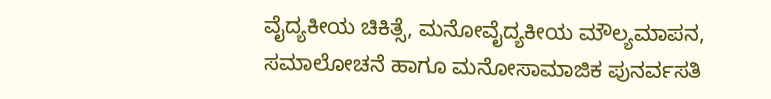ವೈದ್ಯಕೀಯ ಚಿಕಿತ್ಸೆ, ಮನೋವೈದ್ಯಕೀಯ ಮೌಲ್ಯಮಾಪನ, ಸಮಾಲೋಚನೆ ಹಾಗೂ ಮನೋಸಾಮಾಜಿಕ ಪುನರ್ವಸತಿ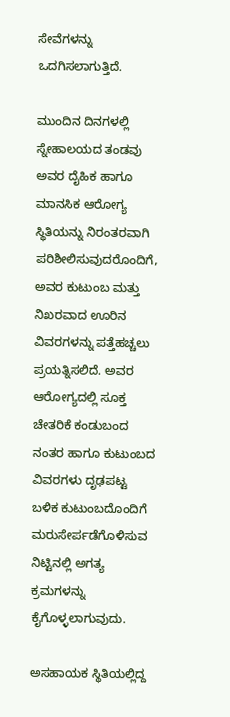ಸೇವೆಗಳನ್ನು ಒದಗಿಸಲಾಗುತ್ತಿದೆ.

ಮುಂದಿನ ದಿನಗಳಲ್ಲಿ ಸ್ನೇಹಾಲಯದ ತಂಡವು ಅವರ ದೈಹಿಕ ಹಾಗೂ ಮಾನಸಿಕ ಆರೋಗ್ಯ ಸ್ಥಿತಿಯನ್ನು ನಿರಂತರವಾಗಿ ಪರಿಶೀಲಿಸುವುದರೊಂದಿಗೆ, ಅವರ ಕುಟುಂಬ ಮತ್ತು ನಿಖರವಾದ ಊರಿನ ವಿವರಗಳನ್ನು ಪತ್ತೆಹಚ್ಚಲು ಪ್ರಯತ್ನಿಸಲಿದೆ. ಅವರ ಆರೋಗ್ಯದಲ್ಲಿ ಸೂಕ್ತ ಚೇತರಿಕೆ ಕಂಡುಬಂದ ನಂತರ ಹಾಗೂ ಕುಟುಂಬದ ವಿವರಗಳು ದೃಢಪಟ್ಟ ಬಳಿಕ ಕುಟುಂಬದೊಂದಿಗೆ ಮರುಸೇರ್ಪಡೆಗೊಳಿಸುವ ನಿಟ್ಟಿನಲ್ಲಿ ಅಗತ್ಯ ಕ್ರಮಗಳನ್ನು ಕೈಗೊಳ್ಳಲಾಗುವುದು.

ಅಸಹಾಯಕ ಸ್ಥಿತಿಯಲ್ಲಿದ್ದ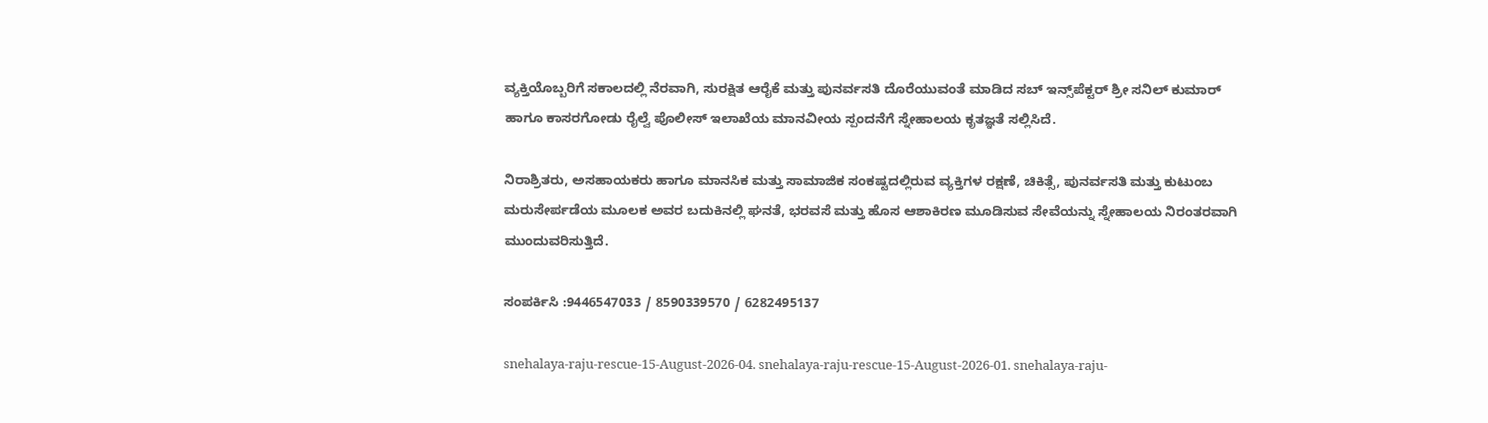ವ್ಯಕ್ತಿಯೊಬ್ಬರಿಗೆ ಸಕಾಲದಲ್ಲಿ ನೆರವಾಗಿ, ಸುರಕ್ಷಿತ ಆರೈಕೆ ಮತ್ತು ಪುನರ್ವಸತಿ ದೊರೆಯುವಂತೆ ಮಾಡಿದ ಸಬ್ ಇನ್ಸ್‌ಪೆಕ್ಟರ್ ಶ್ರೀ ಸನಿಲ್ ಕುಮಾರ್ ಹಾಗೂ ಕಾಸರಗೋಡು ರೈಲ್ವೆ ಪೊಲೀಸ್ ಇಲಾಖೆಯ ಮಾನವೀಯ ಸ್ಪಂದನೆಗೆ ಸ್ನೇಹಾಲಯ ಕೃತಜ್ಞತೆ ಸಲ್ಲಿಸಿದೆ.

ನಿರಾಶ್ರಿತರು, ಅಸಹಾಯಕರು ಹಾಗೂ ಮಾನಸಿಕ ಮತ್ತು ಸಾಮಾಜಿಕ ಸಂಕಷ್ಟದಲ್ಲಿರುವ ವ್ಯಕ್ತಿಗಳ ರಕ್ಷಣೆ, ಚಿಕಿತ್ಸೆ, ಪುನರ್ವಸತಿ ಮತ್ತು ಕುಟುಂಬ ಮರುಸೇರ್ಪಡೆಯ ಮೂಲಕ ಅವರ ಬದುಕಿನಲ್ಲಿ ಘನತೆ, ಭರವಸೆ ಮತ್ತು ಹೊಸ ಆಶಾಕಿರಣ ಮೂಡಿಸುವ ಸೇವೆಯನ್ನು ಸ್ನೇಹಾಲಯ ನಿರಂತರವಾಗಿ ಮುಂದುವರಿಸುತ್ತಿದೆ.

ಸಂಪರ್ಕಿಸಿ :9446547033 / 8590339570 / 6282495137

snehalaya-raju-rescue-15-August-2026-04. snehalaya-raju-rescue-15-August-2026-01. snehalaya-raju-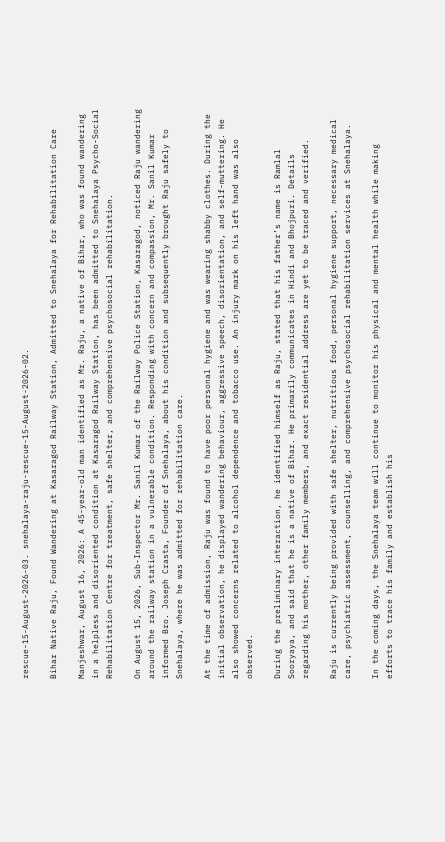rescue-15-August-2026-03. snehalaya-raju-rescue-15-August-2026-02.

Bihar Native Raju, Found Wandering at Kasaragod Railway Station, Admitted to Snehalaya for Rehabilitation Care

Manjeshwar, August 16, 2026: A 45-year-old man identified as Mr. Raju, a native of Bihar, who was found wandering in a helpless and disoriented condition at Kasaragod Railway Station, has been admitted to Snehalaya Psycho-Social Rehabilitation Centre for treatment, safe shelter, and comprehensive psychosocial rehabilitation.

On August 15, 2026, Sub-Inspector Mr. Sanil Kumar of the Railway Police Station, Kasaragod, noticed Raju wandering around the railway station in a vulnerable condition. Responding with concern and compassion, Mr. Sanil Kumar informed Bro. Joseph Crasta, Founder of Snehalaya, about his condition and subsequently brought Raju safely to Snehalaya, where he was admitted for rehabilitation care.

At the time of admission, Raju was found to have poor personal hygiene and was wearing shabby clothes. During the initial observation, he displayed wandering behaviour, aggressive speech, disorientation, and self-muttering. He also showed concerns related to alcohol dependence and tobacco use. An injury mark on his left hand was also observed.

During the preliminary interaction, he identified himself as Raju, stated that his father’s name is Ramlal Sooryaya, and said that he is a native of Bihar. He primarily communicates in Hindi and Bhojpuri. Details regarding his mother, other family members, and exact residential address are yet to be traced and verified.

Raju is currently being provided with safe shelter, nutritious food, personal hygiene support, necessary medical care, psychiatric assessment, counselling, and comprehensive psychosocial rehabilitation services at Snehalaya.

In the coming days, the Snehalaya team will continue to monitor his physical and mental health while making efforts to trace his family and establish his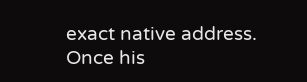exact native address. Once his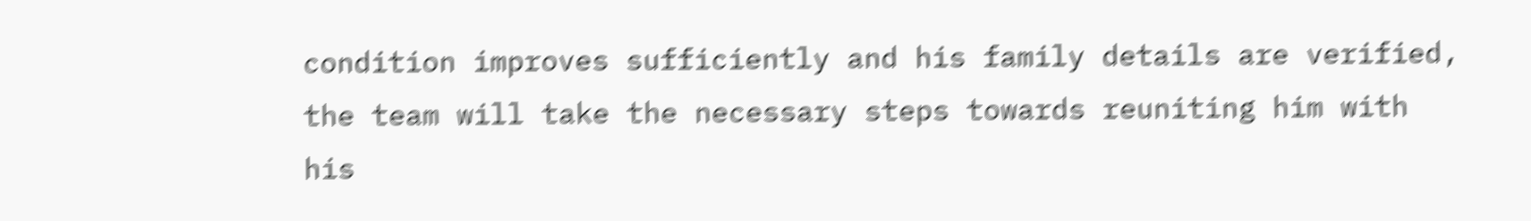condition improves sufficiently and his family details are verified, the team will take the necessary steps towards reuniting him with his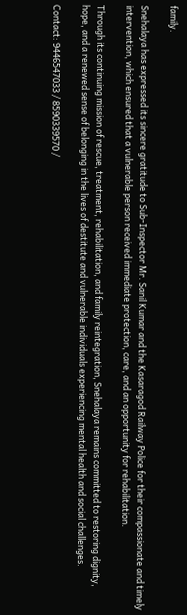family.

Snehalaya has expressed its sincere gratitude to Sub-Inspector Mr. Sanil Kumar and the Kasaragod Railway Police for their compassionate and timely intervention, which ensured that a vulnerable person received immediate protection, care, and an opportunity for rehabilitation.

Through its continuing mission of rescue, treatment, rehabilitation, and family reintegration, Snehalaya remains committed to restoring dignity, hope, and a renewed sense of belonging in the lives of destitute and vulnerable individuals experiencing mental health and social challenges.

Contact: 9446547033 / 8590339570 /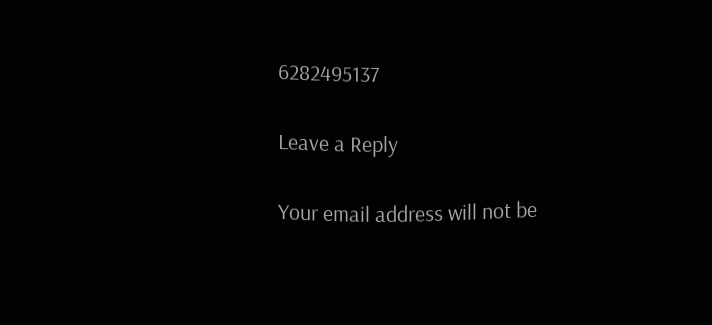6282495137

Leave a Reply

Your email address will not be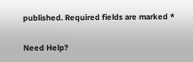published. Required fields are marked *

Need Help?